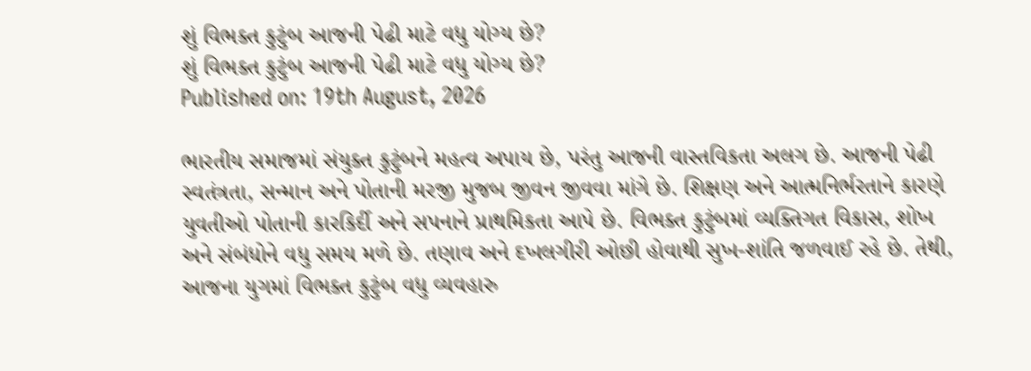શું વિભક્ત કુટુંબ આજની પેઢી માટે વધુ યોગ્ય છે?
શું વિભક્ત કુટુંબ આજની પેઢી માટે વધુ યોગ્ય છે?
Published on: 19th August, 2026

ભારતીય સમાજમાં સંયુક્ત કુટુંબને મહત્વ અપાય છે, પરંતુ આજની વાસ્તવિકતા અલગ છે. આજની પેઢી સ્વતંત્રતા, સન્માન અને પોતાની મરજી મુજબ જીવન જીવવા માંગે છે. શિક્ષણ અને આત્મનિર્ભરતાને કારણે યુવતીઓ પોતાની કારકિર્દી અને સપનાને પ્રાથમિકતા આપે છે. વિભક્ત કુટુંબમાં વ્યક્તિગત વિકાસ, શોખ અને સંબંધોને વધુ સમય મળે છે. તણાવ અને દખલગીરી ઓછી હોવાથી સુખ-શાંતિ જળવાઈ રહે છે. તેથી, આજના યુગમાં વિભક્ત કુટુંબ વધુ વ્યવહારુ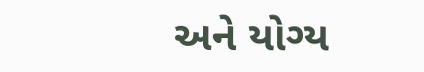અને યોગ્ય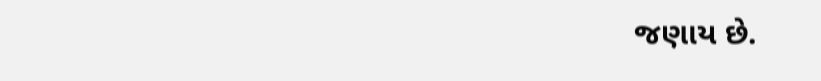જણાય છે.